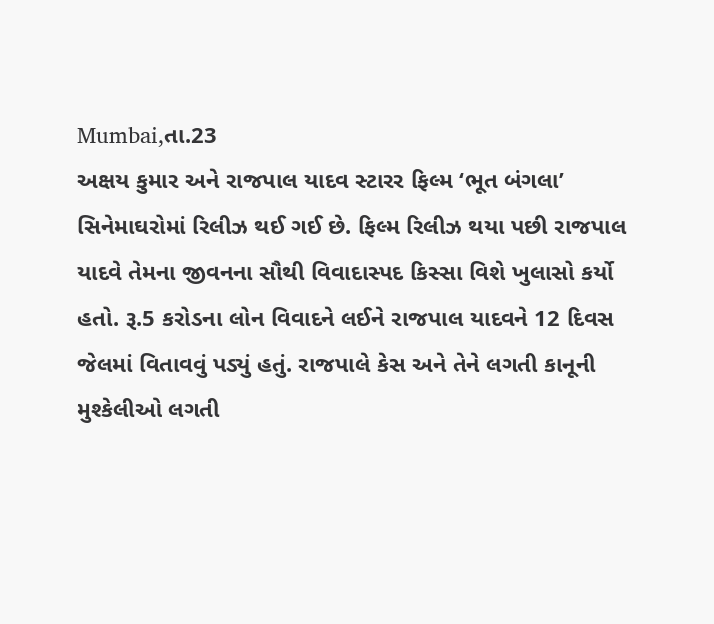Mumbai,તા.23
અક્ષય કુમાર અને રાજપાલ યાદવ સ્ટારર ફિલ્મ ‘ભૂત બંગલા’ સિનેમાઘરોમાં રિલીઝ થઈ ગઈ છે. ફિલ્મ રિલીઝ થયા પછી રાજપાલ યાદવે તેમના જીવનના સૌથી વિવાદાસ્પદ કિસ્સા વિશે ખુલાસો કર્યો હતો. રૂ.5 કરોડના લોન વિવાદને લઈને રાજપાલ યાદવને 12 દિવસ જેલમાં વિતાવવું પડ્યું હતું. રાજપાલે કેસ અને તેને લગતી કાનૂની મુશ્કેલીઓ લગતી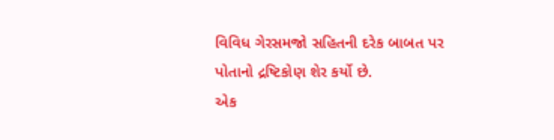વિવિધ ગેરસમજો સહિતની દરેક બાબત પર પોતાનો દ્રષ્ટિકોણ શેર કર્યો છે.
એક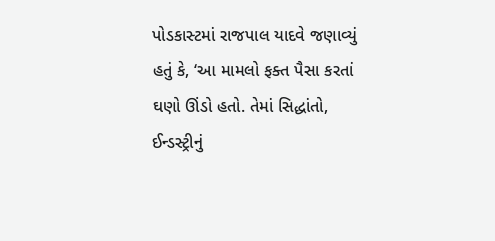પોડકાસ્ટમાં રાજપાલ યાદવે જણાવ્યું હતું કે, ‘આ મામલો ફક્ત પૈસા કરતાં ઘણો ઊંડો હતો. તેમાં સિદ્ધાંતો, ઈન્ડસ્ટ્રીનું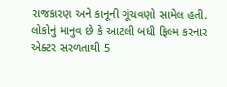રાજકારણ અને કાનૂની ગૂંચવણો સામેલ હતી. લોકોનું માનુવ છે કે આટલી બધી ફિલ્મ કરનાર એક્ટર સરળતાથી 5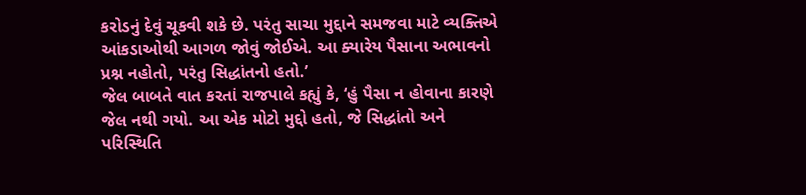કરોડનું દેવું ચૂકવી શકે છે. પરંતુ સાચા મુદ્દાને સમજવા માટે વ્યક્તિએ આંકડાઓથી આગળ જોવું જોઈએ. આ ક્યારેય પૈસાના અભાવનો પ્રશ્ન નહોતો, પરંતુ સિદ્ધાંતનો હતો.’
જેલ બાબતે વાત કરતાં રાજપાલે કહ્યું કે, ‘હું પૈસા ન હોવાના કારણે જેલ નથી ગયો. આ એક મોટો મુદ્દો હતો, જે સિદ્ધાંતો અને પરિસ્થિતિ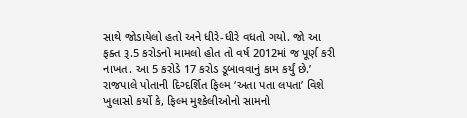સાથે જોડાયેલો હતો અને ધીરે-ધીરે વધતો ગયો. જો આ ફક્ત રૂ.5 કરોડનો મામલો હોત તો વર્ષ 2012માં જ પૂર્ણ કરી નાખત. આ 5 કરોડે 17 કરોડ ડૂબાવવાનું કામ કર્યું છે.’
રાજપાલે પોતાની દિગ્દર્શિત ફિલ્મ ‘અતા પતા લપતા’ વિશે ખુલાસો કર્યો કે, ફિલ્મ મુશ્કેલીઓનો સામનો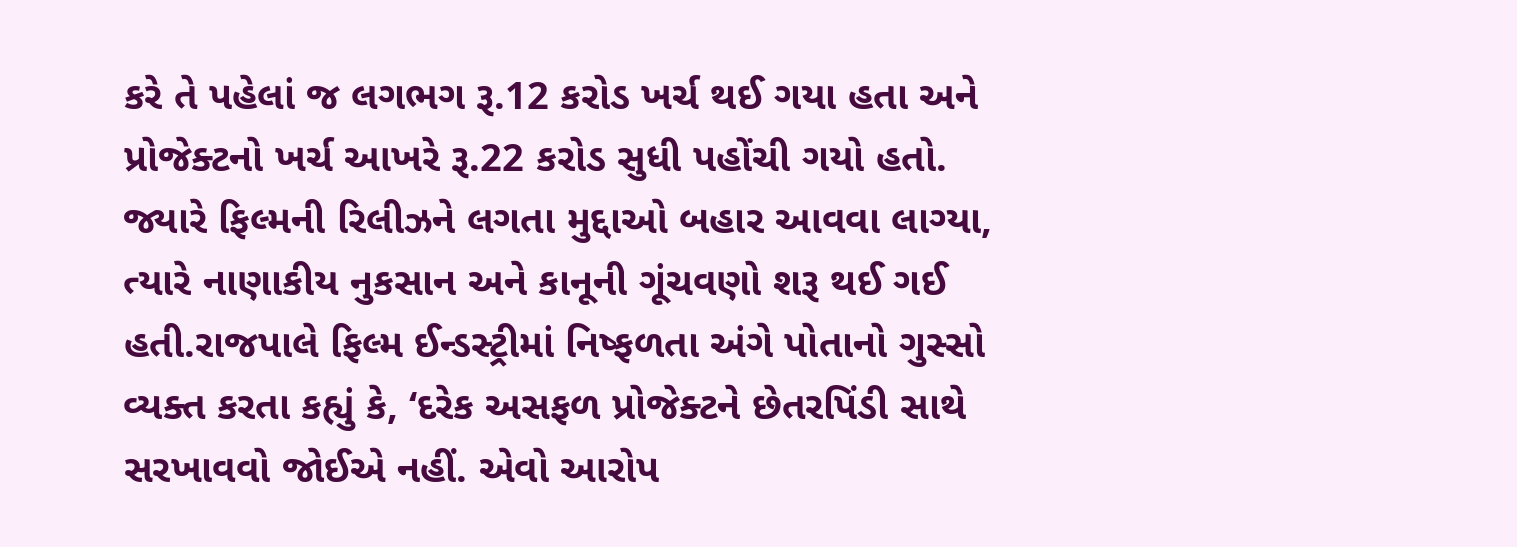કરે તે પહેલાં જ લગભગ રૂ.12 કરોડ ખર્ચ થઈ ગયા હતા અને પ્રોજેક્ટનો ખર્ચ આખરે રૂ.22 કરોડ સુધી પહોંચી ગયો હતો. જ્યારે ફિલ્મની રિલીઝને લગતા મુદ્દાઓ બહાર આવવા લાગ્યા, ત્યારે નાણાકીય નુકસાન અને કાનૂની ગૂંચવણો શરૂ થઈ ગઈ હતી.રાજપાલે ફિલ્મ ઈન્ડસ્ટ્રીમાં નિષ્ફળતા અંગે પોતાનો ગુસ્સો વ્યક્ત કરતા કહ્યું કે, ‘દરેક અસફળ પ્રોજેક્ટને છેતરપિંડી સાથે સરખાવવો જોઈએ નહીં. એવો આરોપ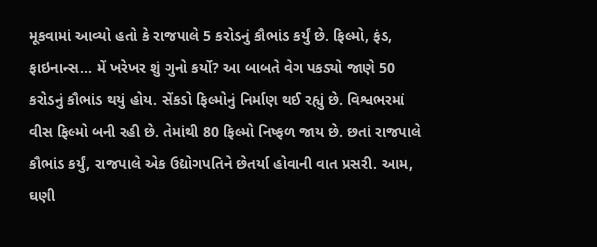મૂકવામાં આવ્યો હતો કે રાજપાલે 5 કરોડનું કૌભાંડ કર્યું છે. ફિલ્મો, ફંડ, ફાઇનાન્સ… મેં ખરેખર શું ગુનો કર્યો? આ બાબતે વેગ પકડ્યો જાણે 50 કરોડનું કૌભાંડ થયું હોય. સેંકડો ફિલ્મોનું નિર્માણ થઈ રહ્યું છે. વિશ્વભરમાં વીસ ફિલ્મો બની રહી છે. તેમાંથી 80 ફિલ્મો નિષ્ફળ જાય છે. છતાં રાજપાલે કૌભાંડ કર્યું, રાજપાલે એક ઉદ્યોગપતિને છેતર્યા હોવાની વાત પ્રસરી. આમ, ઘણી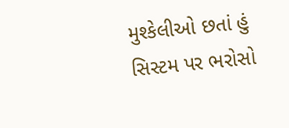મુશ્કેલીઓ છતાં હું સિસ્ટમ પર ભરોસો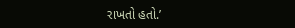રાખતો હતો.’